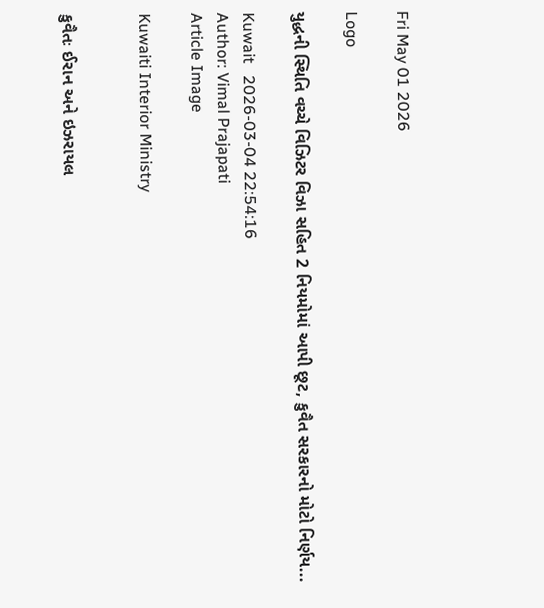Fri May 01 2026

Logo

યુદ્ધની સ્થિતિ વચ્ચે વિઝિટર વિઝા સહિત 2 નિયમોમાં આપી છૂટ, કુવૈત સરકારનો મોટો નિર્ણય...

Kuwait   2026-03-04 22:54:16
Author: Vimal Prajapati
Article Image

Kuwaiti Interior Ministry


કુવૈતઃ ઈરાન અને ઇઝરાયલ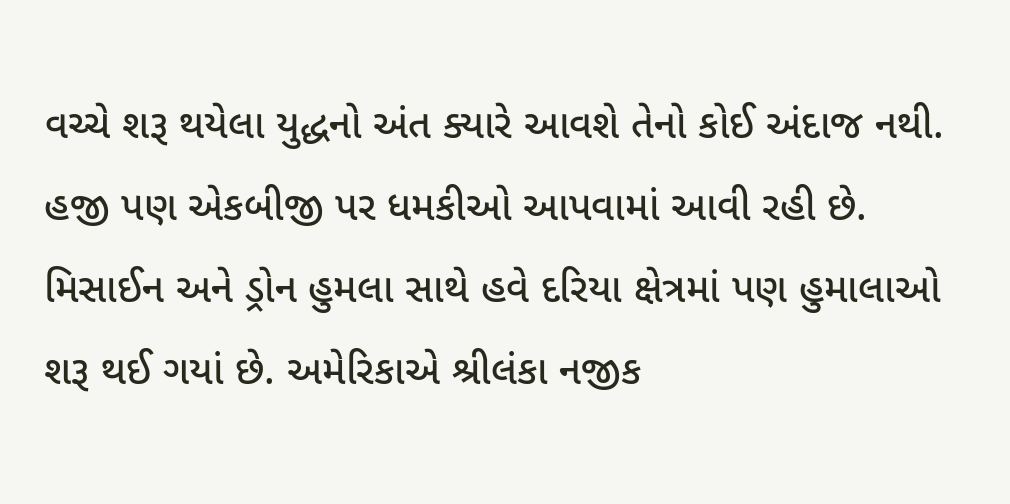વચ્ચે શરૂ થયેલા યુદ્ધનો અંત ક્યારે આવશે તેનો કોઈ અંદાજ નથી. હજી પણ એકબીજી પર ધમકીઓ આપવામાં આવી રહી છે. મિસાઈન અને ડ્રોન હુમલા સાથે હવે દરિયા ક્ષેત્રમાં પણ હુમાલાઓ શરૂ થઈ ગયાં છે. અમેરિકાએ શ્રીલંકા નજીક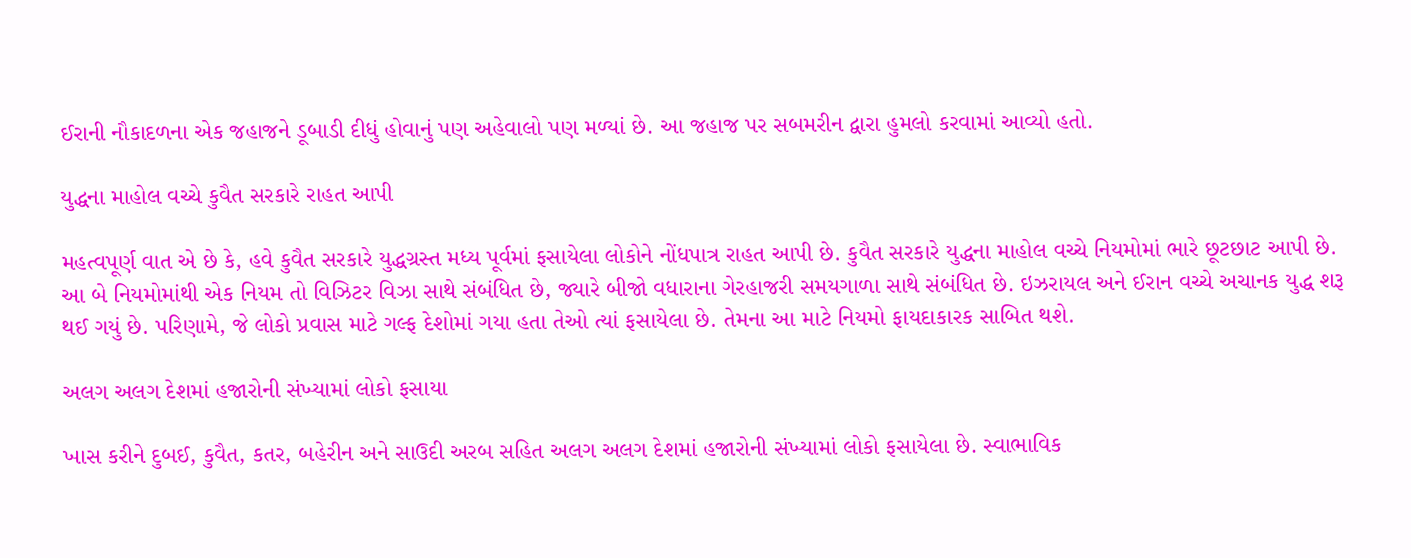ઈરાની નૌકાદળના એક જહાજને ડૂબાડી દીધું હોવાનું પણ અહેવાલો પણ મળ્યાં છે. આ જહાજ પર સબમરીન દ્વારા હુમલો કરવામાં આવ્યો હતો.

યુદ્ધના માહોલ વચ્ચે કુવૈત સરકારે રાહત આપી

મહત્વપૂર્ણ વાત એ છે કે, હવે કુવૈત સરકારે યુદ્ધગ્રસ્ત મધ્ય પૂર્વમાં ફસાયેલા લોકોને નોંધપાત્ર રાહત આપી છે. કુવૈત સરકારે યુદ્ધના માહોલ વચ્ચે નિયમોમાં ભારે છૂટછાટ આપી છે. આ બે નિયમોમાંથી એક નિયમ તો વિઝિટર વિઝા સાથે સંબંધિત છે, જ્યારે બીજો વધારાના ગેરહાજરી સમયગાળા સાથે સંબંધિત છે. ઇઝરાયલ અને ઈરાન વચ્ચે અચાનક યુદ્ધ શરૂ થઈ ગયું છે. પરિણામે, જે લોકો પ્રવાસ માટે ગલ્ફ દેશોમાં ગયા હતા તેઓ ત્યાં ફસાયેલા છે. તેમના આ માટે નિયમો ફાયદાકારક સાબિત થશે.

અલગ અલગ દેશમાં હજારોની સંખ્યામાં લોકો ફસાયા

ખાસ કરીને દુબઈ, કુવૈત, કતર, બહેરીન અને સાઉદી અરબ સહિત અલગ અલગ દેશમાં હજારોની સંખ્યામાં લોકો ફસાયેલા છે. સ્વાભાવિક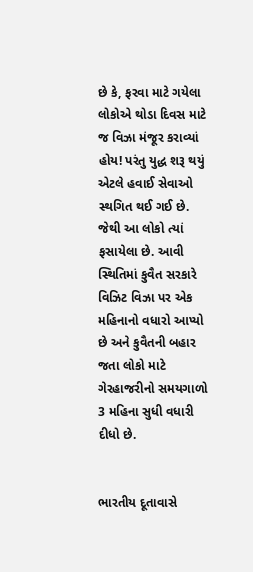છે કે, ફરવા માટે ગયેલા લોકોએ થોડા દિવસ માટે જ વિઝા મંજૂર કરાવ્યાં હોય! પરંતુ યુદ્ધ શરૂ થયું એટલે હવાઈ સેવાઓ સ્થગિત થઈ ગઈ છે. જેથી આ લોકો ત્યાં ફસાયેલા છે. આવી સ્થિતિમાં કુવૈત સરકારે વિઝિટ વિઝા પર એક મહિનાનો વધારો આપ્યો છે અને કુવૈતની બહાર જતા લોકો માટે ગેરહાજરીનો સમયગાળો 3 મહિના સુધી વધારી દીધો છે.


ભારતીય દૂતાવાસે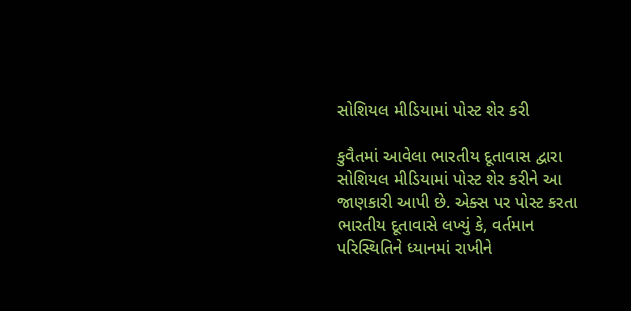સોશિયલ મીડિયામાં પોસ્ટ શેર કરી

કુવૈતમાં આવેલા ભારતીય દૂતાવાસ દ્વારા સોશિયલ મીડિયામાં પોસ્ટ શેર કરીને આ જાણકારી આપી છે. એક્સ પર પોસ્ટ કરતા ભારતીય દૂતાવાસે લખ્યું કે, વર્તમાન પરિસ્થિતિને ધ્યાનમાં રાખીને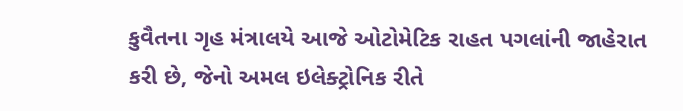કુવૈતના ગૃહ મંત્રાલયે આજે ઓટોમેટિક રાહત પગલાંની જાહેરાત કરી છે, જેનો અમલ ઇલેક્ટ્રોનિક રીતે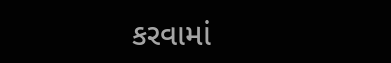કરવામાં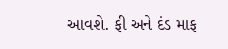આવશે. ફી અને દંડ માફ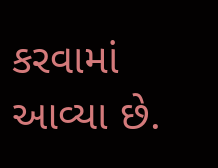કરવામાં આવ્યા છે.